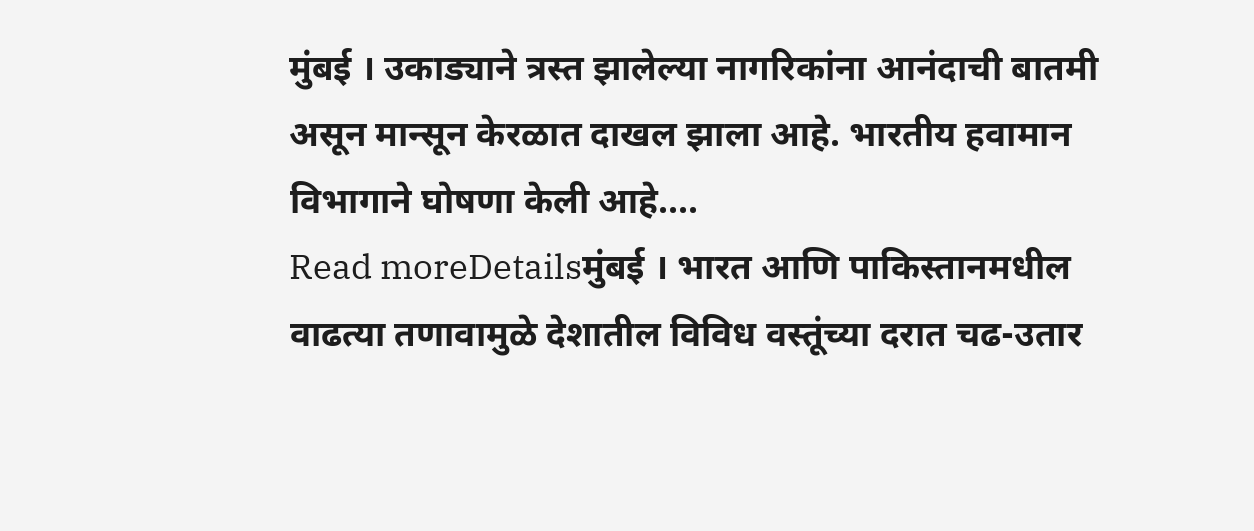मुंबई । उकाड्याने त्रस्त झालेल्या नागरिकांना आनंदाची बातमी असून मान्सून केरळात दाखल झाला आहे. भारतीय हवामान विभागाने घोषणा केली आहे....
Read moreDetailsमुंबई । भारत आणि पाकिस्तानमधील वाढत्या तणावामुळे देशातील विविध वस्तूंच्या दरात चढ-उतार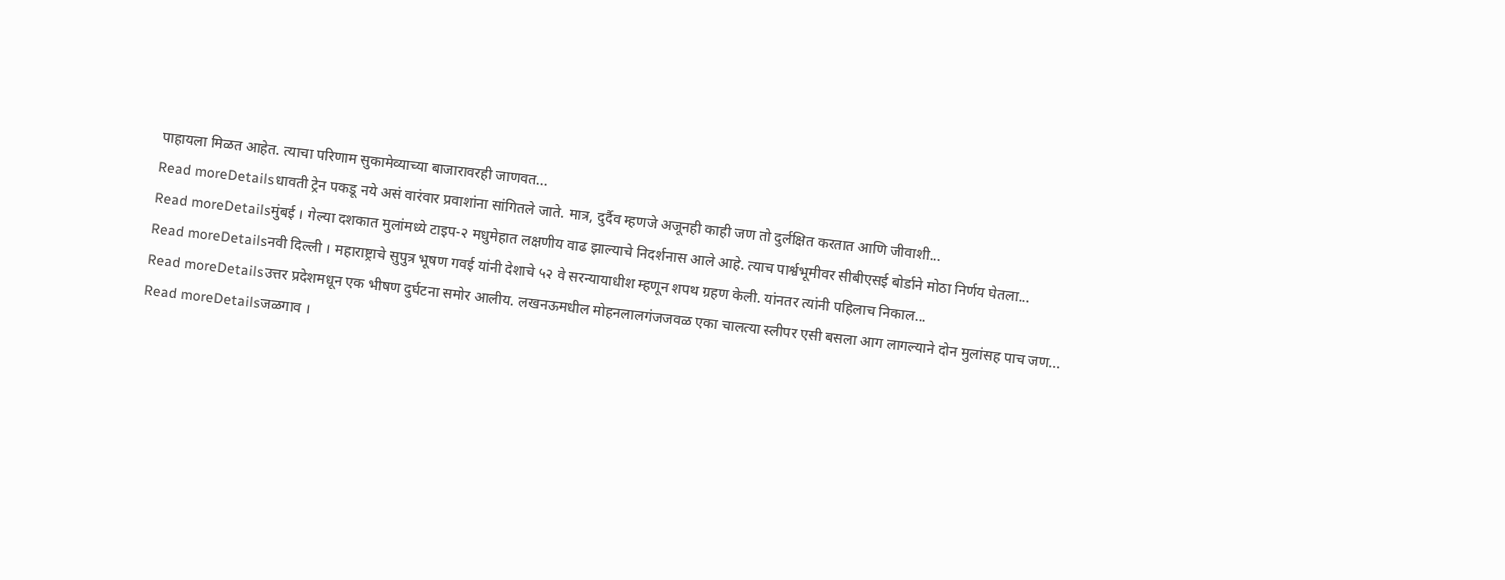पाहायला मिळत आहेत. त्याचा परिणाम सुकामेव्याच्या बाजारावरही जाणवत...
Read moreDetailsधावती ट्रेन पकडू नये असं वारंवार प्रवाशांना सांगितले जाते. मात्र, दुर्दैव म्हणजे अजूनही काही जण तो दुर्लक्षित करतात आणि जीवाशी...
Read moreDetailsमुंबई । गेल्या दशकात मुलांमध्ये टाइप-२ मधुमेहात लक्षणीय वाढ झाल्याचे निदर्शनास आले आहे. त्याच पार्श्वभूमीवर सीबीएसई बोर्डाने मोठा निर्णय घेतला...
Read moreDetailsनवी दिल्ली । महाराष्ट्राचे सुपुत्र भूषण गवई यांनी देशाचे ५२ वे सरन्यायाधीश म्हणून शपथ ग्रहण केली. यांनतर त्यांनी पहिलाच निकाल...
Read moreDetailsउत्तर प्रदेशमधून एक भीषण दुर्घटना समोर आलीय. लखनऊमधील मोहनलालगंजजवळ एका चालत्या स्लीपर एसी बसला आग लागल्याने दोन मुलांसह पाच जण...
Read moreDetailsजळगाव ।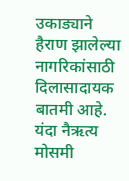उकाड्याने हैराण झालेल्या नागरिकांसाठी दिलासादायक बातमी आहे. यंदा नैऋत्य मोसमी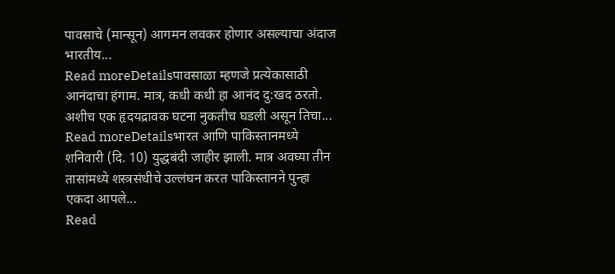पावसाचे (मान्सून) आगमन लवकर होणार असल्याचा अंदाज भारतीय...
Read moreDetailsपावसाळा म्हणजे प्रत्येकासाठी आनंदाचा हंगाम. मात्र, कधी कधी हा आनंद दु:खद ठरतो. अशीच एक हृदयद्रावक घटना नुकतीच घडली असून तिचा...
Read moreDetailsभारत आणि पाकिस्तानमध्ये शनिवारी (दि. 10) युद्धबंदी जाहीर झाली. मात्र अवघ्या तीन तासांमध्ये शस्त्रसंधीचे उल्लंघन करत पाकिस्तानने पुन्हा एकदा आपले...
Read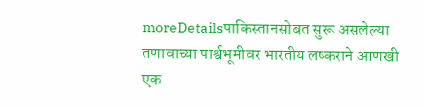moreDetailsपाकिस्तानसोबत सुरू असलेल्या तणावाच्या पार्श्वभूमीवर भारतीय लष्कराने आणखी एक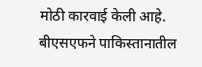मोठी कारवाई केली आहे. बीएसएफने पाकिस्तानातील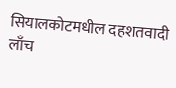सियालकोटमधील दहशतवादी लाँच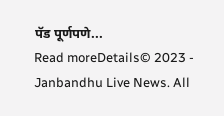पॅड पूर्णपणे...
Read moreDetails© 2023 - Janbandhu Live News. All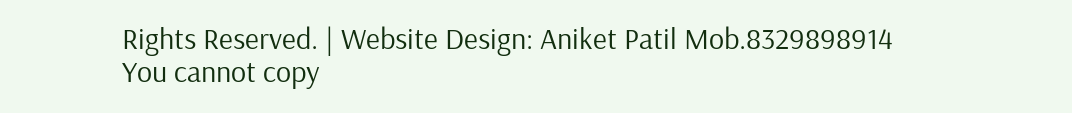Rights Reserved. | Website Design: Aniket Patil Mob.8329898914
You cannot copy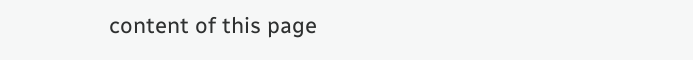content of this page